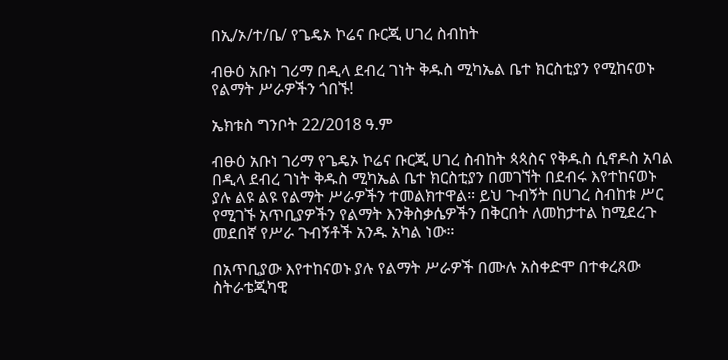በኢ/ኦ/ተ/ቤ/ የጌዴኦ ኮሬና ቡርጂ ሀገረ ስብከት

ብፁዕ አቡነ ገሪማ በዲላ ደብረ ገነት ቅዱስ ሚካኤል ቤተ ክርስቲያን የሚከናወኑ የልማት ሥራዎችን ጎበኙ!

ኤክቱስ ግንቦት 22/2018 ዓ.ም

ብፁዕ አቡነ ገሪማ የጌዴኦ ኮሬና ቡርጂ ሀገረ ስብከት ጳጳስና የቅዱስ ሲኖዶስ አባል በዲላ ደብረ ገነት ቅዱስ ሚካኤል ቤተ ክርስቲያን በመገኘት በደብሩ እየተከናወኑ ያሉ ልዩ ልዩ የልማት ሥራዎችን ተመልክተዋል። ይህ ጉብኝት በሀገረ ስብከቱ ሥር የሚገኙ አጥቢያዎችን የልማት እንቅስቃሴዎችን በቅርበት ለመከታተል ከሚደረጉ መደበኛ የሥራ ጉብኝቶች አንዱ አካል ነው።

በአጥቢያው እየተከናወኑ ያሉ የልማት ሥራዎች በሙሉ አስቀድሞ በተቀረጸው ስትራቴጂካዊ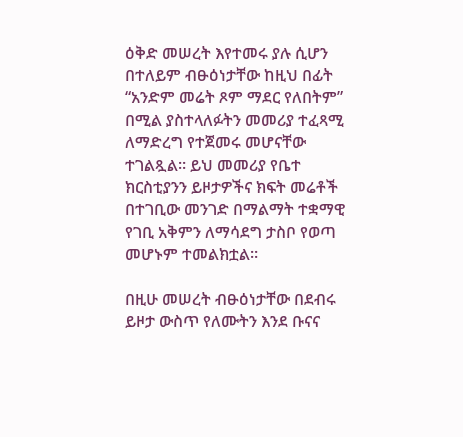ዕቅድ መሠረት እየተመሩ ያሉ ሲሆን በተለይም ብፁዕነታቸው ከዚህ በፊት “አንድም መሬት ጾም ማደር የለበትም” በሚል ያስተላለፉትን መመሪያ ተፈጻሚ ለማድረግ የተጀመሩ መሆናቸው ተገልጿል። ይህ መመሪያ የቤተ ክርስቲያንን ይዞታዎችና ክፍት መሬቶች በተገቢው መንገድ በማልማት ተቋማዊ የገቢ አቅምን ለማሳደግ ታስቦ የወጣ መሆኑም ተመልክቷል።

በዚሁ መሠረት ብፁዕነታቸው በደብሩ ይዞታ ውስጥ የለሙትን እንደ ቡናና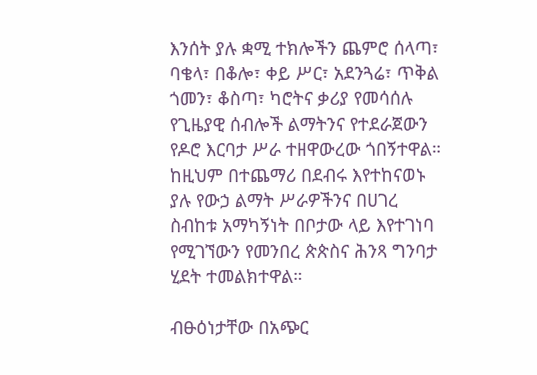እንሰት ያሉ ቋሚ ተክሎችን ጨምሮ ሰላጣ፣ ባቄላ፣ በቆሎ፣ ቀይ ሥር፣ አደንጓሬ፣ ጥቅል ጎመን፣ ቆስጣ፣ ካሮትና ቃሪያ የመሳሰሉ የጊዜያዊ ሰብሎች ልማትንና የተደራጀውን የዶሮ እርባታ ሥራ ተዘዋውረው ጎበኝተዋል። ከዚህም በተጨማሪ በደብሩ እየተከናወኑ ያሉ የውኃ ልማት ሥራዎችንና በሀገረ ስብከቱ አማካኝነት በቦታው ላይ እየተገነባ የሚገኘውን የመንበረ ጵጵስና ሕንጻ ግንባታ ሂደት ተመልክተዋል።

ብፁዕነታቸው በአጭር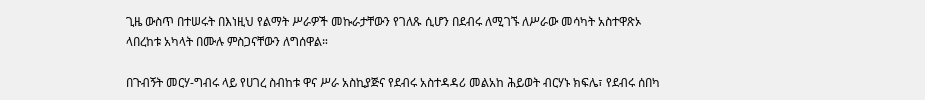ጊዜ ውስጥ በተሠሩት በእነዚህ የልማት ሥራዎች መኩራታቸውን የገለጹ ሲሆን በደብሩ ለሚገኙ ለሥራው መሳካት አስተዋጽኦ ላበረከቱ አካላት በሙሉ ምስጋናቸውን ለግሰዋል።

በጉብኝት መርሃ-ግብሩ ላይ የሀገረ ስብከቱ ዋና ሥራ አስኪያጅና የደብሩ አስተዳዳሪ መልአከ ሕይወት ብርሃኑ ክፍሌ፣ የደብሩ ሰበካ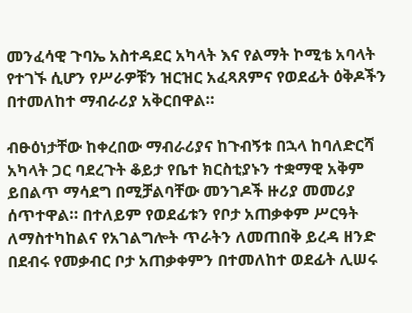መንፈሳዊ ጉባኤ አስተዳደር አካላት እና የልማት ኮሚቴ አባላት የተገኙ ሲሆን የሥራዎቹን ዝርዝር አፈጻጸምና የወደፊት ዕቅዶችን በተመለከተ ማብራሪያ አቅርበዋል።

ብፁዕነታቸው ከቀረበው ማብራሪያና ከጉብኝቱ በኋላ ከባለድርሻ አካላት ጋር ባደረጉት ቆይታ የቤተ ክርስቲያኑን ተቋማዊ አቅም ይበልጥ ማሳደግ በሚቻልባቸው መንገዶች ዙሪያ መመሪያ ሰጥተዋል። በተለይም የወደፊቱን የቦታ አጠቃቀም ሥርዓት ለማስተካከልና የአገልግሎት ጥራትን ለመጠበቅ ይረዳ ዘንድ በደብሩ የመቃብር ቦታ አጠቃቀምን በተመለከተ ወደፊት ሊሠሩ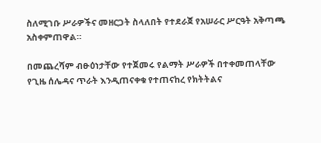ስለሚገቡ ሥራዎችና መዘርጋት ስላለበት የተደራጀ የአሠራር ሥርዓት አቅጣጫ አስቀምጠዋል።

በመጨረሻም ብፁዕነታቸው የተጀመሩ የልማት ሥራዎች በተቀመጠላቸው የጊዜ ሰሌዳና ጥራት እንዲጠናቀቁ የተጠናከረ የክትትልና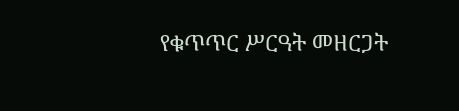የቁጥጥር ሥርዓት መዘርጋት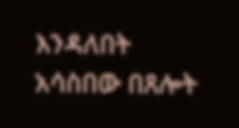እንዳለበት አሳስበው በጸሎት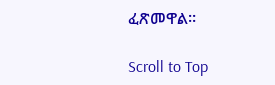ፈጽመዋል።

Scroll to Top